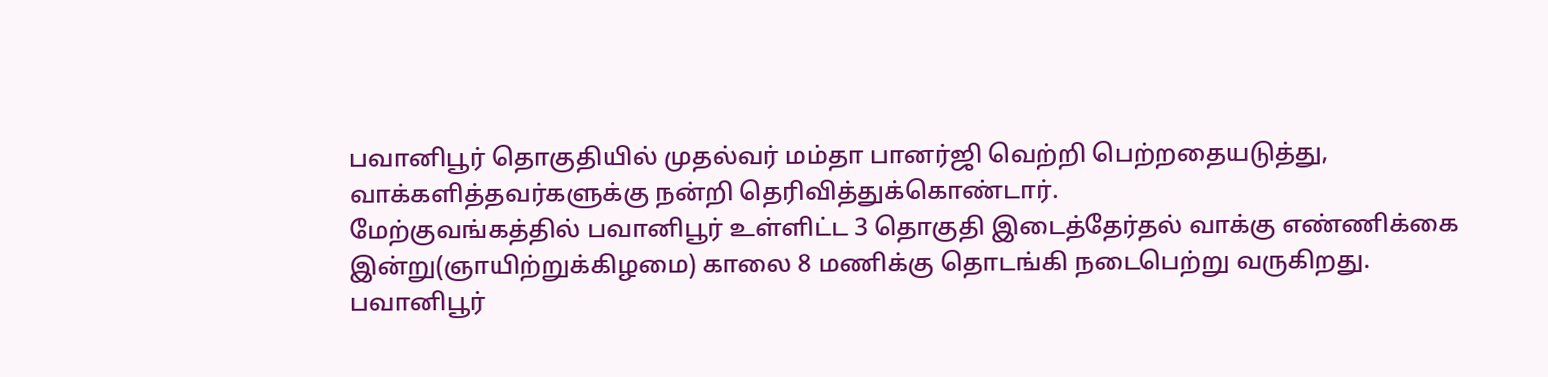பவானிபூர் தொகுதியில் முதல்வர் மம்தா பானர்ஜி வெற்றி பெற்றதையடுத்து, வாக்களித்தவர்களுக்கு நன்றி தெரிவித்துக்கொண்டார்.
மேற்குவங்கத்தில் பவானிபூர் உள்ளிட்ட 3 தொகுதி இடைத்தேர்தல் வாக்கு எண்ணிக்கை இன்று(ஞாயிற்றுக்கிழமை) காலை 8 மணிக்கு தொடங்கி நடைபெற்று வருகிறது.
பவானிபூர்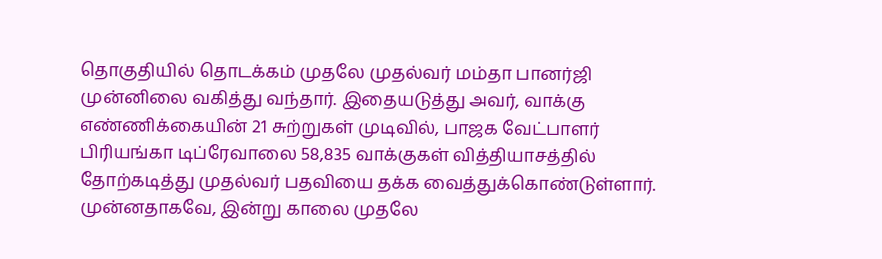தொகுதியில் தொடக்கம் முதலே முதல்வர் மம்தா பானர்ஜி முன்னிலை வகித்து வந்தார். இதையடுத்து அவர், வாக்கு எண்ணிக்கையின் 21 சுற்றுகள் முடிவில், பாஜக வேட்பாளர் பிரியங்கா டிப்ரேவாலை 58,835 வாக்குகள் வித்தியாசத்தில் தோற்கடித்து முதல்வர் பதவியை தக்க வைத்துக்கொண்டுள்ளார்.
முன்னதாகவே, இன்று காலை முதலே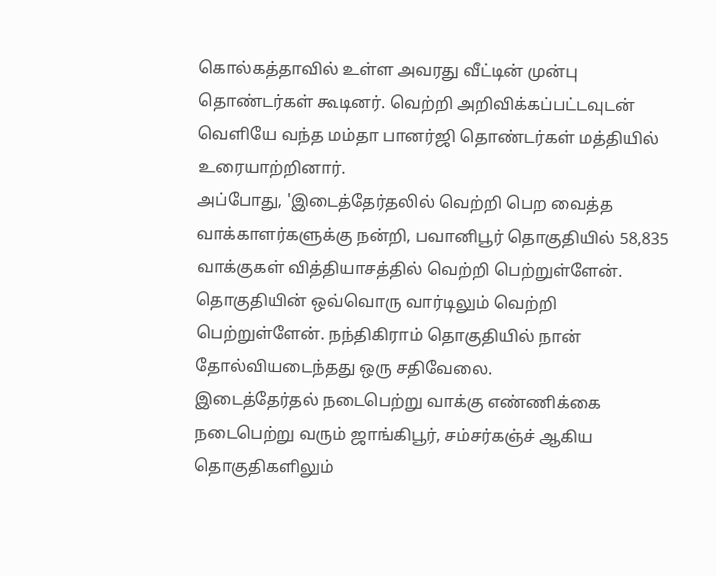கொல்கத்தாவில் உள்ள அவரது வீட்டின் முன்பு தொண்டர்கள் கூடினர். வெற்றி அறிவிக்கப்பட்டவுடன் வெளியே வந்த மம்தா பானர்ஜி தொண்டர்கள் மத்தியில் உரையாற்றினார்.
அப்போது, 'இடைத்தேர்தலில் வெற்றி பெற வைத்த வாக்காளர்களுக்கு நன்றி, பவானிபூர் தொகுதியில் 58,835 வாக்குகள் வித்தியாசத்தில் வெற்றி பெற்றுள்ளேன். தொகுதியின் ஒவ்வொரு வார்டிலும் வெற்றி பெற்றுள்ளேன். நந்திகிராம் தொகுதியில் நான் தோல்வியடைந்தது ஒரு சதிவேலை.
இடைத்தேர்தல் நடைபெற்று வாக்கு எண்ணிக்கை நடைபெற்று வரும் ஜாங்கிபூர், சம்சர்கஞ்ச் ஆகிய தொகுதிகளிலும்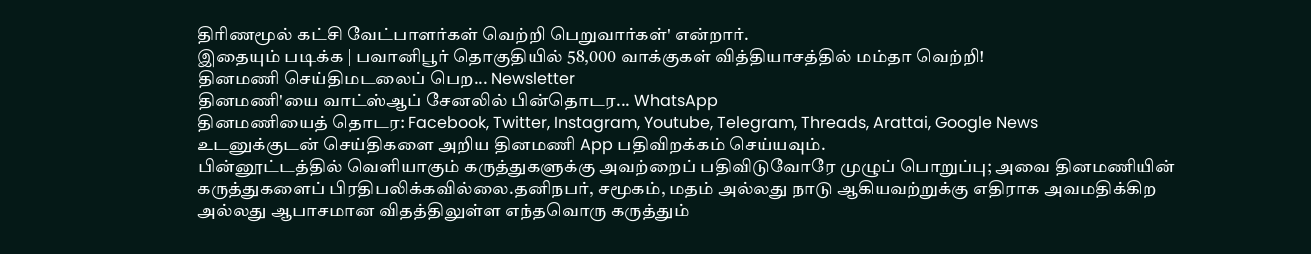திரிணமூல் கட்சி வேட்பாளர்கள் வெற்றி பெறுவார்கள்' என்றார்.
இதையும் படிக்க | பவானிபூர் தொகுதியில் 58,000 வாக்குகள் வித்தியாசத்தில் மம்தா வெற்றி!
தினமணி செய்திமடலைப் பெற... Newsletter
தினமணி'யை வாட்ஸ்ஆப் சேனலில் பின்தொடர... WhatsApp
தினமணியைத் தொடர: Facebook, Twitter, Instagram, Youtube, Telegram, Threads, Arattai, Google News
உடனுக்குடன் செய்திகளை அறிய தினமணி App பதிவிறக்கம் செய்யவும்.
பின்னூட்டத்தில் வெளியாகும் கருத்துகளுக்கு அவற்றைப் பதிவிடுவோரே முழுப் பொறுப்பு; அவை தினமணியின் கருத்துகளைப் பிரதிபலிக்கவில்லை.தனிநபர், சமூகம், மதம் அல்லது நாடு ஆகியவற்றுக்கு எதிராக அவமதிக்கிற அல்லது ஆபாசமான விதத்திலுள்ள எந்தவொரு கருத்தும்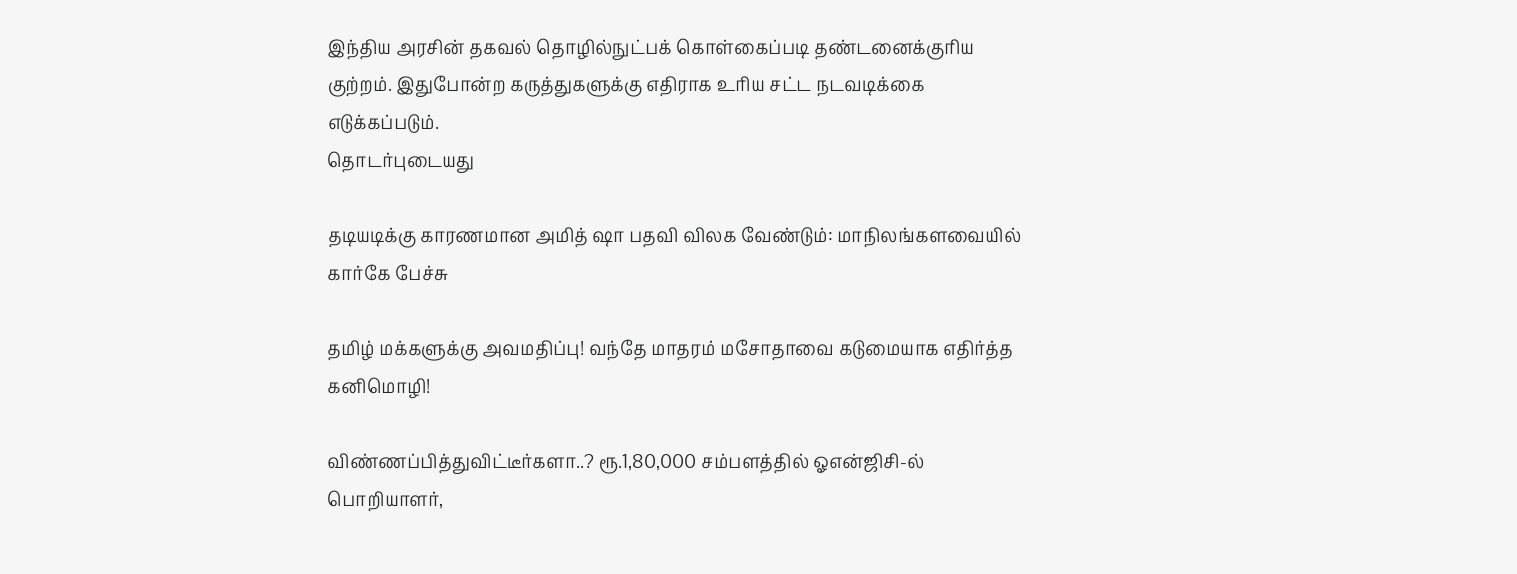இந்திய அரசின் தகவல் தொழில்நுட்பக் கொள்கைப்படி தண்டனைக்குரிய குற்றம். இதுபோன்ற கருத்துகளுக்கு எதிராக உரிய சட்ட நடவடிக்கை எடுக்கப்படும்.
தொடர்புடையது

தடியடிக்கு காரணமான அமித் ஷா பதவி விலக வேண்டும்: மாநிலங்களவையில் கார்கே பேச்சு

தமிழ் மக்களுக்கு அவமதிப்பு! வந்தே மாதரம் மசோதாவை கடுமையாக எதிர்த்த கனிமொழி!

விண்ணப்பித்துவிட்டீர்களா..? ரூ.1,80,000 சம்பளத்தில் ஓஎன்ஜிசி-ல் பொறியாளர்,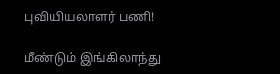புவியியலாளர் பணி!

மீண்டும் இங்கிலாந்து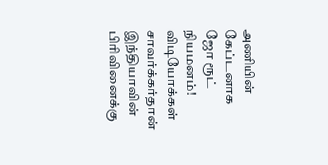அணியின் கேப்டனாக ஜோ ரூட் நியமனம்!
விடியோக்கள்
சாவர்க்கர்தான் இந்தியாவின் பிரிவினைக்கு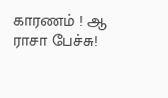காரணம் ! ஆ ராசா பேச்சு!